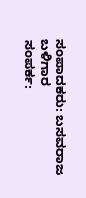ಸಂಪಾದಕರು: ಬಸವರಾಜ ಬಳಿಗಾರ
ಸಂಪರ್ಕ: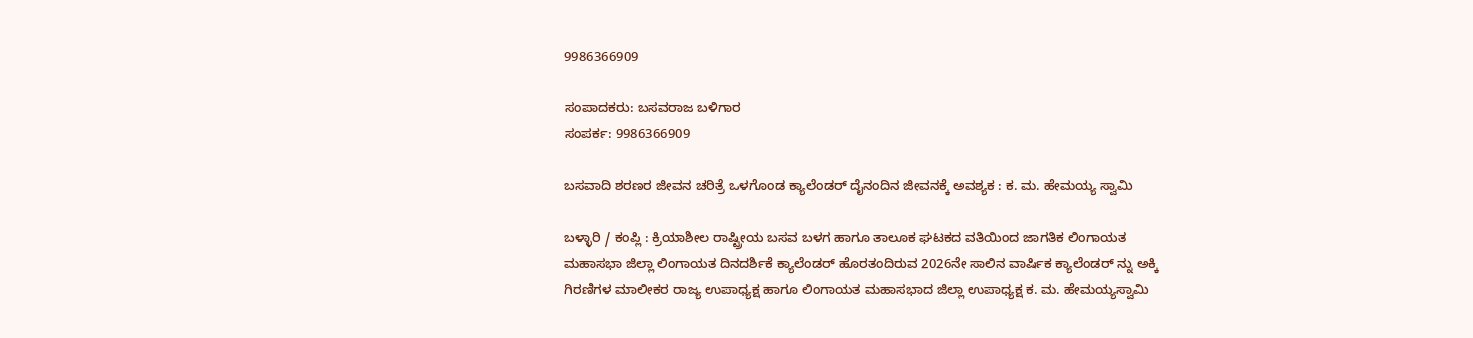9986366909

ಸಂಪಾದಕರು: ಬಸವರಾಜ ಬಳಿಗಾರ
ಸಂಪರ್ಕ: 9986366909

ಬಸವಾದಿ ಶರಣರ ಜೀವನ ಚರಿತ್ರೆ ಒಳಗೊಂಡ ಕ್ಯಾಲೆಂಡರ್ ದೈನಂದಿನ ಜೀವನಕ್ಕೆ ಅವಶ್ಯಕ : ಕ. ಮ. ಹೇಮಯ್ಯ ಸ್ವಾಮಿ

ಬಳ್ಳಾರಿ / ಕಂಪ್ಲಿ : ಕ್ರಿಯಾಶೀಲ ರಾಷ್ಟ್ರೀಯ ಬಸವ ಬಳಗ ಹಾಗೂ ತಾಲೂಕ ಘಟಕದ ವತಿಯಿಂದ ಜಾಗತಿಕ ಲಿಂಗಾಯತ ಮಹಾಸಭಾ ಜಿಲ್ಲಾ ಲಿಂಗಾಯತ ದಿನದರ್ಶಿಕೆ ಕ್ಯಾಲೆಂಡರ್ ಹೊರತಂದಿರುವ 2026ನೇ ಸಾಲಿನ ವಾರ್ಷಿಕ ಕ್ಯಾಲೆಂಡರ್ ನ್ನು ಅಕ್ಕಿ ಗಿರಣಿಗಳ ಮಾಲೀಕರ ರಾಜ್ಯ ಉಪಾಧ್ಯಕ್ಷ ಹಾಗೂ ಲಿಂಗಾಯತ ಮಹಾಸಭಾದ ಜಿಲ್ಲಾ ಉಪಾಧ್ಯಕ್ಷ ಕ. ಮ. ಹೇಮಯ್ಯಸ್ವಾಮಿ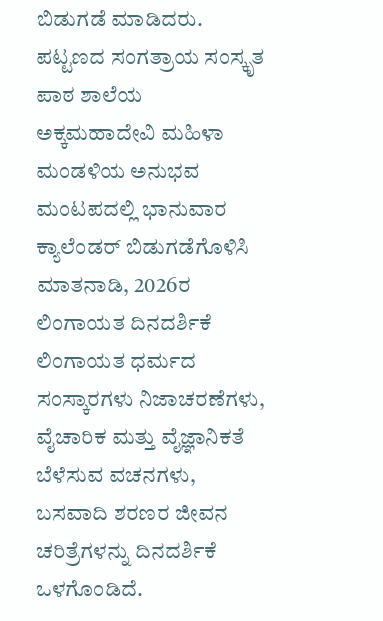ಬಿಡುಗಡೆ ಮಾಡಿದರು.
ಪಟ್ಟಣದ ಸಂಗತ್ರಾಯ ಸಂಸ್ಕೃತ ಪಾಠ ಶಾಲೆಯ ಅಕ್ಕಮಹಾದೇವಿ ಮಹಿಳಾ ಮಂಡಳಿಯ ಅನುಭವ ಮಂಟಪದಲ್ಲಿ ಭಾನುವಾರ ಕ್ಯಾಲೆಂಡರ್ ಬಿಡುಗಡೆಗೊಳಿಸಿ ಮಾತನಾಡಿ, 2026ರ ಲಿಂಗಾಯತ ದಿನದರ್ಶಿಕೆ ಲಿಂಗಾಯತ ಧರ್ಮದ ಸಂಸ್ಕಾರಗಳು ನಿಜಾಚರಣೆಗಳು, ವೈಚಾರಿಕ ಮತ್ತು ವೈಜ್ಞಾನಿಕತೆ ಬೆಳೆಸುವ ವಚನಗಳು, ಬಸವಾದಿ ಶರಣರ ಜೀವನ ಚರಿತ್ರೆಗಳನ್ನು ದಿನದರ್ಶಿಕೆ ಒಳಗೊಂಡಿದೆ.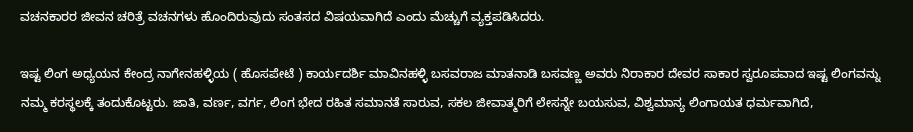ವಚನಕಾರರ ಜೀವನ ಚರಿತ್ರೆ ವಚನಗಳು ಹೊಂದಿರುವುದು ಸಂತಸದ ವಿಷಯವಾಗಿದೆ ಎಂದು ಮೆಚ್ಚುಗೆ ವ್ಯಕ್ತಪಡಿಸಿದರು.

ಇಷ್ಟ ಲಿಂಗ ಅಧ್ಯಯನ ಕೇಂದ್ರ ನಾಗೇನಹಳ್ಳಿಯ ( ಹೊಸಪೇಟೆ ) ಕಾರ್ಯದರ್ಶಿ ಮಾವಿನಹಳ್ಳಿ ಬಸವರಾಜ ಮಾತನಾಡಿ ಬಸವಣ್ಣ ಅವರು ನಿರಾಕಾರ ದೇವರ ಸಾಕಾರ ಸ್ವರೂಪವಾದ ಇಷ್ಟ ಲಿಂಗವನ್ನು ನಮ್ಮ ಕರಸ್ಥಲಕ್ಕೆ ತಂದುಕೊಟ್ಟರು. ಜಾತಿ, ವರ್ಣ, ವರ್ಗ, ಲಿಂಗ ಭೇದ ರಹಿತ ಸಮಾನತೆ ಸಾರುವ, ಸಕಲ ಜೀವಾತ್ಮರಿಗೆ ಲೇಸನ್ನೇ ಬಯಸುವ, ವಿಶ್ವಮಾನ್ಯ ಲಿಂಗಾಯತ ಧರ್ಮವಾಗಿದೆ,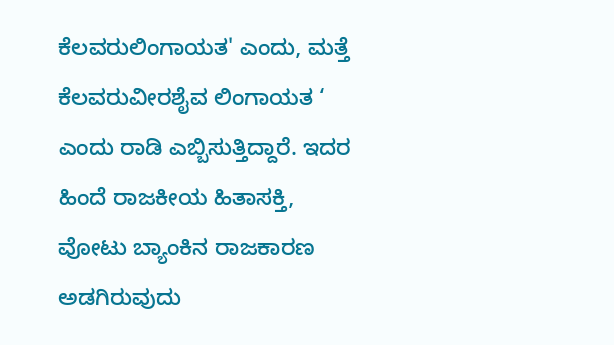ಕೆಲವರುಲಿಂಗಾಯತ' ಎಂದು, ಮತ್ತೆ ಕೆಲವರುವೀರಶೈವ ಲಿಂಗಾಯತ ‘ ಎಂದು ರಾಡಿ ಎಬ್ಬಿಸುತ್ತಿದ್ದಾರೆ. ಇದರ ಹಿಂದೆ ರಾಜಕೀಯ ಹಿತಾಸಕ್ತಿ, ವೋಟು ಬ್ಯಾಂಕಿನ ರಾಜಕಾರಣ ಅಡಗಿರುವುದು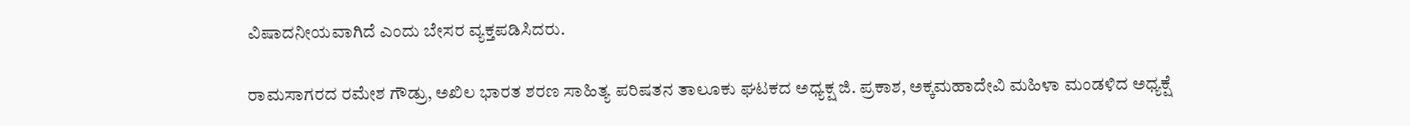ವಿಷಾದನೀಯವಾಗಿದೆ ಎಂದು ಬೇಸರ ವ್ಯಕ್ತಪಡಿಸಿದರು.

ರಾಮಸಾಗರದ ರಮೇಶ ಗೌಡ್ರು, ಅಖಿಲ ಭಾರತ ಶರಣ ಸಾಹಿತ್ಯ ಪರಿಷತನ ತಾಲೂಕು ಘಟಕದ ಅಧ್ಯಕ್ಷ ಜಿ. ಪ್ರಕಾಶ, ಅಕ್ಕಮಹಾದೇವಿ ಮಹಿಳಾ ಮಂಡಳಿದ ಅಧ್ಯಕ್ಷೆ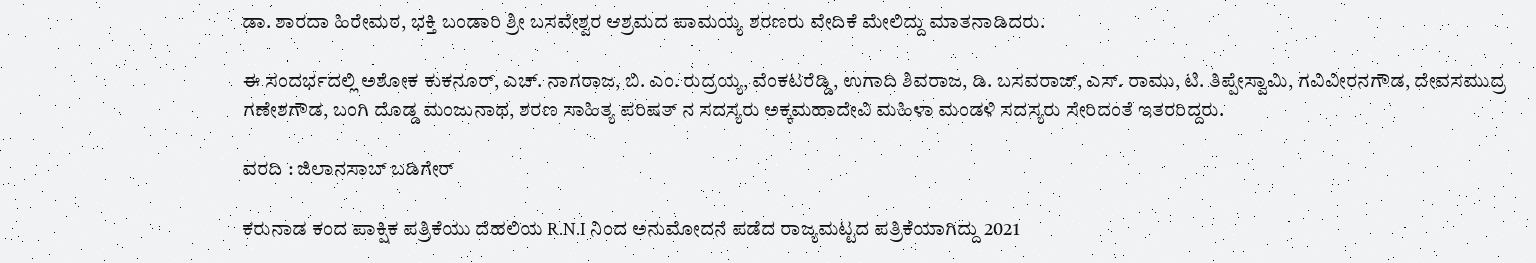ಡಾ. ಶಾರದಾ ಹಿರೇಮಠ, ಭಕ್ತಿ ಬಂಡಾರಿ ಶ್ರೀ ಬಸವೇಶ್ವರ ಆಶ್ರಮದ ಪಾಮಯ್ಯ ಶರಣರು ವೇದಿಕೆ ಮೇಲಿದ್ದು ಮಾತನಾಡಿದರು.

ಈ ಸಂದರ್ಭದಲ್ಲಿ ಅಶೋಕ ಕುಕನೂರ್, ಎಚ್. ನಾಗರಾಜ, ಬಿ. ಎಂ. ರುದ್ರಯ್ಯ, ವೆಂಕಟರೆಡ್ಡಿ, ಉಗಾದಿ ಶಿವರಾಜ, ಡಿ. ಬಸವರಾಜ್, ಎಸ್. ರಾಮು, ಟಿ. ತಿಪ್ಪೇಸ್ವಾಮಿ, ಗವಿವೀರನಗೌಡ, ದೇವಸಮುದ್ರ ಗಣೇಶಗೌಡ, ಬಂಗಿ ದೊಡ್ಡ ಮಂಜುನಾಥ, ಶರಣ ಸಾಹಿತ್ಯ ಪರಿಷತ್ ನ ಸದಸ್ಯರು ಅಕ್ಕಮಹಾದೇವಿ ಮಹಿಳಾ ಮಂಡಳಿ ಸದಸ್ಯರು ಸೇರಿದಂತೆ ಇತರರಿದ್ದರು.

ವರದಿ : ಜಿಲಾನಸಾಬ್ ಬಡಿಗೇರ್

ಕರುನಾಡ ಕಂದ ಪಾಕ್ಷಿಕ ಪತ್ರಿಕೆಯು ದೆಹಲಿಯ R.N.I ನಿಂದ ಅನುಮೋದನೆ ಪಡೆದ ರಾಜ್ಯಮಟ್ಟದ ಪತ್ರಿಕೆಯಾಗಿದ್ದು 2021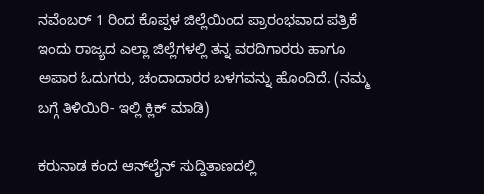ನವೆಂಬರ್ 1 ರಿಂದ ಕೊಪ್ಪಳ ಜಿಲ್ಲೆಯಿಂದ ಪ್ರಾರಂಭವಾದ ಪತ್ರಿಕೆ ಇಂದು ರಾಜ್ಯದ ಎಲ್ಲಾ ಜಿಲ್ಲೆಗಳಲ್ಲಿ ತನ್ನ ವರದಿಗಾರರು ಹಾಗೂ ಅಪಾರ ಓದುಗರು, ಚಂದಾದಾರರ ಬಳಗವನ್ನು ಹೊಂದಿದೆ. (ನಮ್ಮ ಬಗ್ಗೆ ತಿಳಿಯಿರಿ- ಇಲ್ಲಿ ಕ್ಲಿಕ್‌ ಮಾಡಿ)

ಕರುನಾಡ ಕಂದ ಆನ್‌ಲೈನ್‌ ಸುದ್ದಿತಾಣದಲ್ಲಿ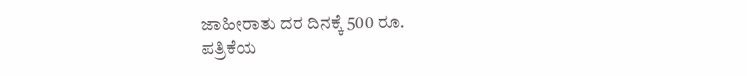ಜಾಹೀರಾತು ದರ ದಿನಕ್ಕೆ 500 ರೂ.
ಪತ್ರಿಕೆಯ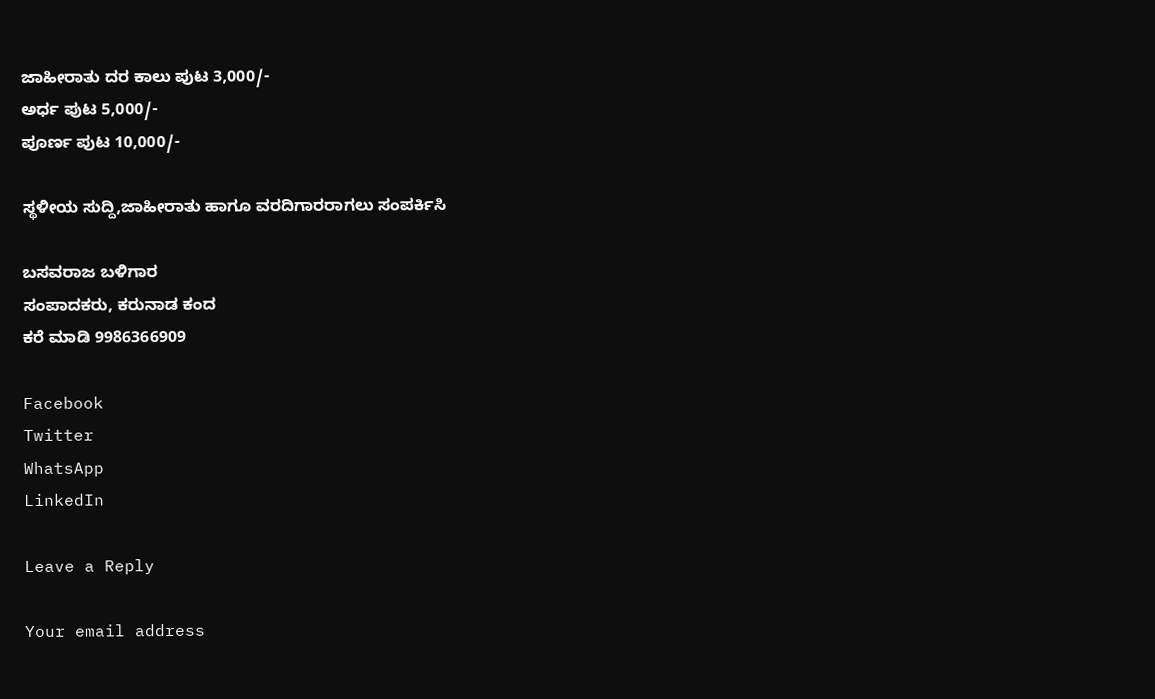ಜಾಹೀರಾತು ದರ ಕಾಲು ಪುಟ 3,000/-
ಅರ್ಧ ಪುಟ 5,000/-
ಪೂರ್ಣ ಪುಟ 10,000/-

ಸ್ಥಳೀಯ ಸುದ್ದಿ,ಜಾಹೀರಾತು ಹಾಗೂ ವರದಿಗಾರರಾಗಲು ಸಂಪರ್ಕಿಸಿ

ಬಸವರಾಜ ಬಳಿಗಾರ
ಸಂಪಾದಕರು, ಕರುನಾಡ ಕಂದ
ಕರೆ ಮಾಡಿ 9986366909

Facebook
Twitter
WhatsApp
LinkedIn

Leave a Reply

Your email address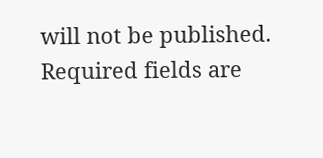will not be published. Required fields are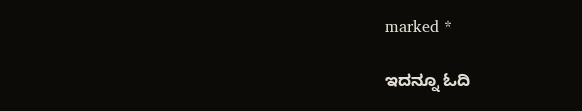marked *

ಇದನ್ನೂ ಓದಿ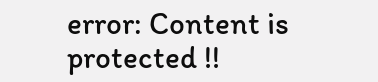error: Content is protected !!